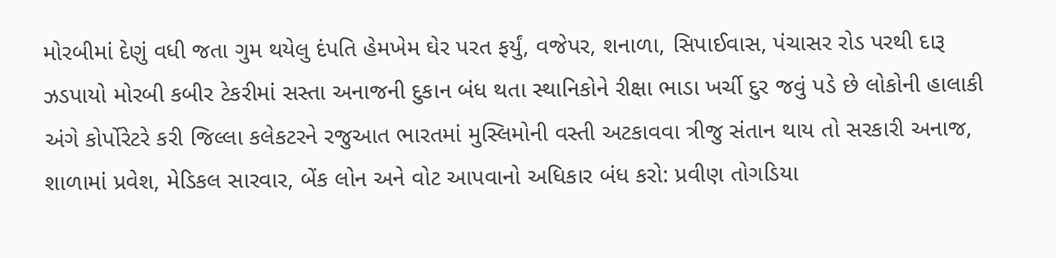મોરબીમાં દેણું વધી જતા ગુમ થયેલુ દંપતિ હેમખેમ ઘેર પરત ફર્યું, વજેપર, શનાળા, સિપાઈવાસ, પંચાસર રોડ પરથી દારૂ ઝડપાયો મોરબી કબીર ટેકરીમાં સસ્તા અનાજની દુકાન બંધ થતા સ્થાનિકોને રીક્ષા ભાડા ખર્ચી દુર જવું પડે છે લોકોની હાલાકી અંગે કોર્પોરેટરે કરી જિલ્લા કલેકટરને રજુઆત ભારતમાં મુસ્લિમોની વસ્તી અટકાવવા ત્રીજુ સંતાન થાય તો સરકારી અનાજ, શાળામાં પ્રવેશ, મેડિકલ સારવાર, બેંક લોન અને વોટ આપવાનો અધિકાર બંધ કરો: પ્રવીણ તોગડિયા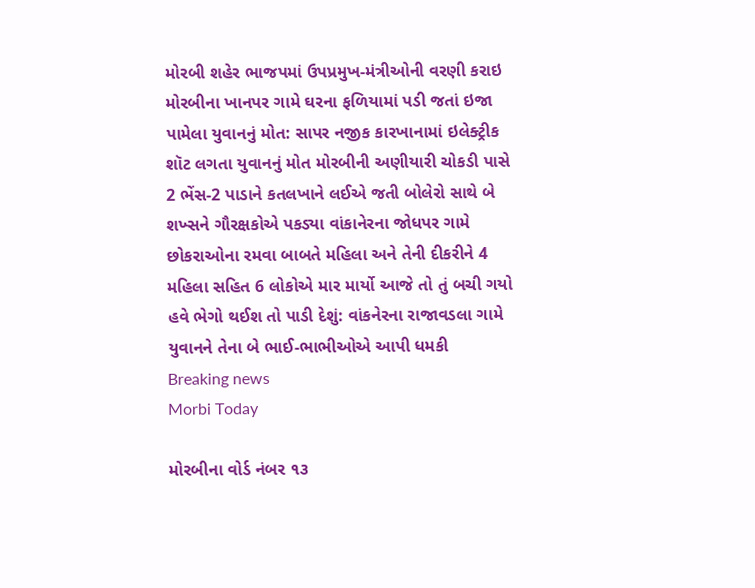મોરબી શહેર ભાજપમાં ઉપપ્રમુખ-મંત્રીઓની વરણી કરાઇ મોરબીના ખાનપર ગામે ઘરના ફળિયામાં પડી જતાં ઇજા પામેલા યુવાનનું મોત: સાપર નજીક કારખાનામાં ઇલેક્ટ્રીક શૉટ લગતા યુવાનનું મોત મોરબીની અણીયારી ચોકડી પાસે 2 ભેંસ-2 પાડાને કતલખાને લઈએ જતી બોલેરો સાથે બે શખ્સને ગૌરક્ષકોએ પકડ્યા વાંકાનેરના જોધપર ગામે છોકરાઓના રમવા બાબતે મહિલા અને તેની દીકરીને 4 મહિલા સહિત 6 લોકોએ માર માર્યો આજે તો તું બચી ગયો હવે ભેગો થઈશ તો પાડી દેશું: વાંકનેરના રાજાવડલા ગામે યુવાનને તેના બે ભાઈ-ભાભીઓએ આપી ધમકી
Breaking news
Morbi Today

મોરબીના વોર્ડ નંબર ૧૩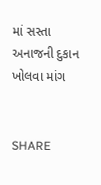માં સસ્તા અનાજની દુકાન ખોલવા માંગ


SHARE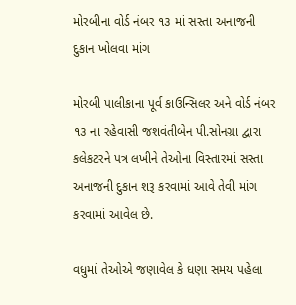મોરબીના વોર્ડ નંબર ૧૩ માં સસ્તા અનાજની દુકાન ખોલવા માંગ

મોરબી પાલીકાના પૂર્વ કાઉન્સિલર અને વોર્ડ નંબર ૧૩ ના રહેવાસી જશવંતીબેન પી.સોનગ્રા દ્વારા કલેકટરને પત્ર લખીને તેઓના વિસ્તારમાં સસ્તા અનાજની દુકાન શરૂ કરવામાં આવે તેવી માંગ કરવામાં આવેલ છે.

વધુમાં તેઓએ જણાવેલ કે ધણા સમય પહેલા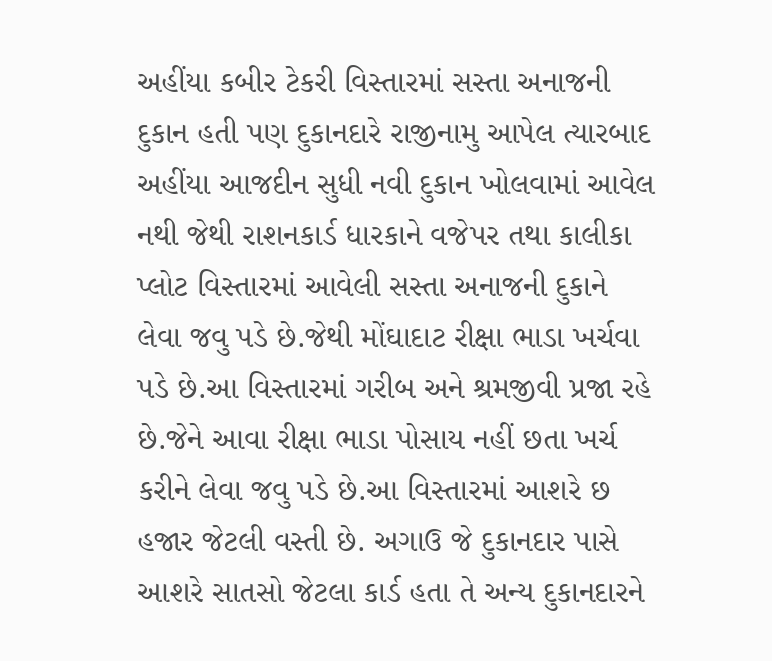અહીંયા કબીર ટેકરી વિસ્તારમાં સસ્તા અનાજની દુકાન હતી પણ દુકાનદારે રાજીનામુ આપેલ ત્યારબાદ અહીંયા આજદીન સુધી નવી દુકાન ખોલવામાં આવેલ નથી જેથી રાશનકાર્ડ ધારકાને વજેપર તથા કાલીકા પ્લોટ વિસ્તારમાં આવેલી સસ્તા અનાજની દુકાને લેવા જવુ પડે છે.જેથી મોંઘાદાટ રીક્ષા ભાડા ખર્ચવા પડે છે.આ વિસ્તારમાં ગરીબ અને શ્રમજીવી પ્રજા રહે છે.જેને આવા રીક્ષા ભાડા પોસાય નહીં છતા ખર્ચ કરીને લેવા જવુ પડે છે.આ વિસ્તારમાં આશરે છ હજાર જેટલી વસ્તી છે. અગાઉ જે દુકાનદાર પાસે આશરે સાતસો જેટલા કાર્ડ હતા તે અન્ય દુકાનદારને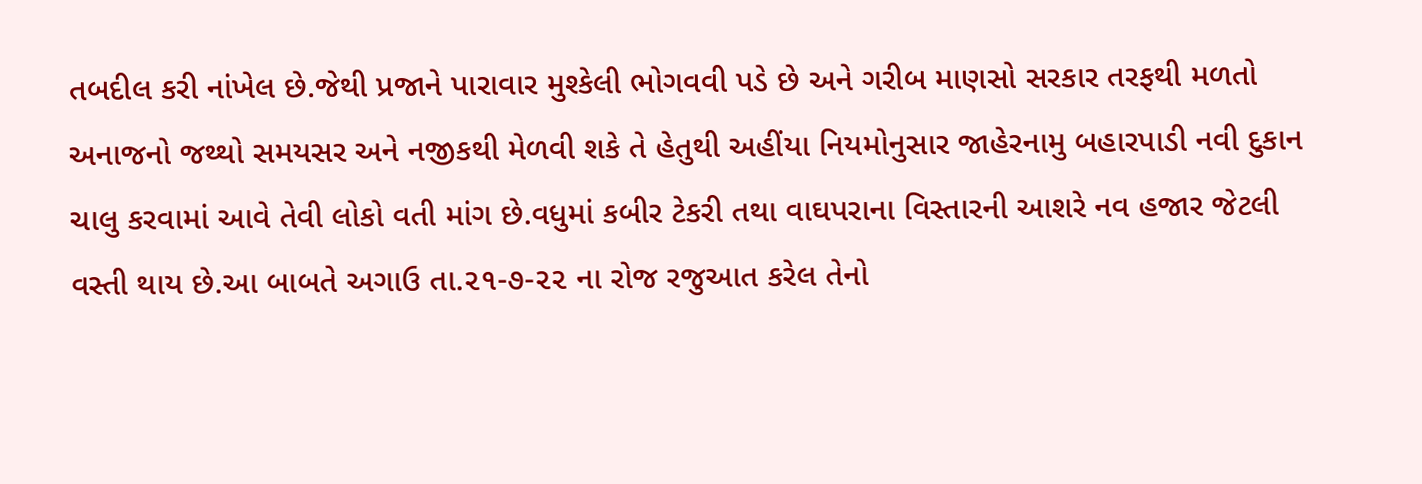તબદીલ કરી નાંખેલ છે.જેથી પ્રજાને પારાવાર મુશ્કેલી ભોગવવી પડે છે અને ગરીબ માણસો સરકાર તરફથી મળતો અનાજનો જથ્થો સમયસર અને નજીકથી મેળવી શકે તે હેતુથી અહીંયા નિયમોનુસાર જાહેરનામુ બહારપાડી નવી દુકાન ચાલુ કરવામાં આવે તેવી લોકો વતી માંગ છે.વધુમાં કબીર ટેકરી તથા વાઘપરાના વિસ્તારની આશરે નવ હજાર જેટલી વસ્તી થાય છે.આ બાબતે અગાઉ તા.૨૧-૭-૨૨ ના રોજ રજુઆત કરેલ તેનો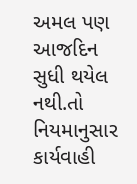અમલ પણ આજદિન સુધી થયેલ નથી.તો નિયમાનુસાર કાર્યવાહી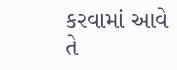કરવામાં આવે તે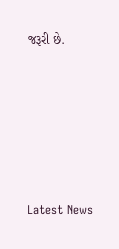જરૂરી છે.






Latest News